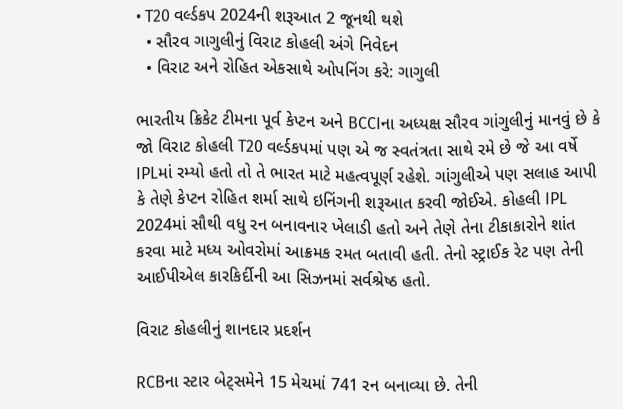• T20 વર્લ્ડકપ 2024ની શરૂઆત 2 જૂનથી થશે
  • સૌરવ ગાગુલીનું વિરાટ કોહલી અંગે નિવેદન
  • વિરાટ અને રોહિત એકસાથે ઓપનિંગ કરે: ગાગુલી

ભારતીય ક્રિકેટ ટીમના પૂર્વ કેપ્ટન અને BCCIના અધ્યક્ષ સૌરવ ગાંગુલીનું માનવું છે કે જો વિરાટ કોહલી T20 વર્લ્ડકપમાં પણ એ જ સ્વતંત્રતા સાથે રમે છે જે આ વર્ષે IPLમાં રમ્યો હતો તો તે ભારત માટે મહત્વપૂર્ણ રહેશે. ગાંગુલીએ પણ સલાહ આપી કે તેણે કેપ્ટન રોહિત શર્મા સાથે ઇનિંગની શરૂઆત કરવી જોઈએ. કોહલી IPL 2024માં સૌથી વધુ રન બનાવનાર ખેલાડી હતો અને તેણે તેના ટીકાકારોને શાંત કરવા માટે મધ્ય ઓવરોમાં આક્રમક રમત બતાવી હતી. તેનો સ્ટ્રાઈક રેટ પણ તેની આઈપીએલ કારકિર્દીની આ સિઝનમાં સર્વશ્રેષ્ઠ હતો.

વિરાટ કોહલીનું શાનદાર પ્રદર્શન

RCBના સ્ટાર બેટ્સમેને 15 મેચમાં 741 રન બનાવ્યા છે. તેની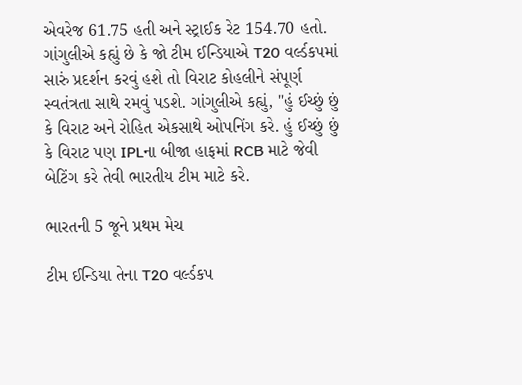એવરેજ 61.75 હતી અને સ્ટ્રાઈક રેટ 154.70 હતો. ગાંગુલીએ કહ્યું છે કે જો ટીમ ઈન્ડિયાએ T20 વર્લ્ડકપમાં સારું પ્રદર્શન કરવું હશે તો વિરાટ કોહલીને સંપૂર્ણ સ્વતંત્રતા સાથે રમવું પડશે. ગાંગુલીએ કહ્યું, "હું ઈચ્છું છું કે વિરાટ અને રોહિત એકસાથે ઓપનિંગ કરે. હું ઈચ્છું છું કે વિરાટ પણ IPLના બીજા હાફમાં RCB માટે જેવી બેટિંગ કરે તેવી ભારતીય ટીમ માટે કરે.

ભારતની 5 જૂને પ્રથમ મેચ

ટીમ ઈન્ડિયા તેના T20 વર્લ્ડકપ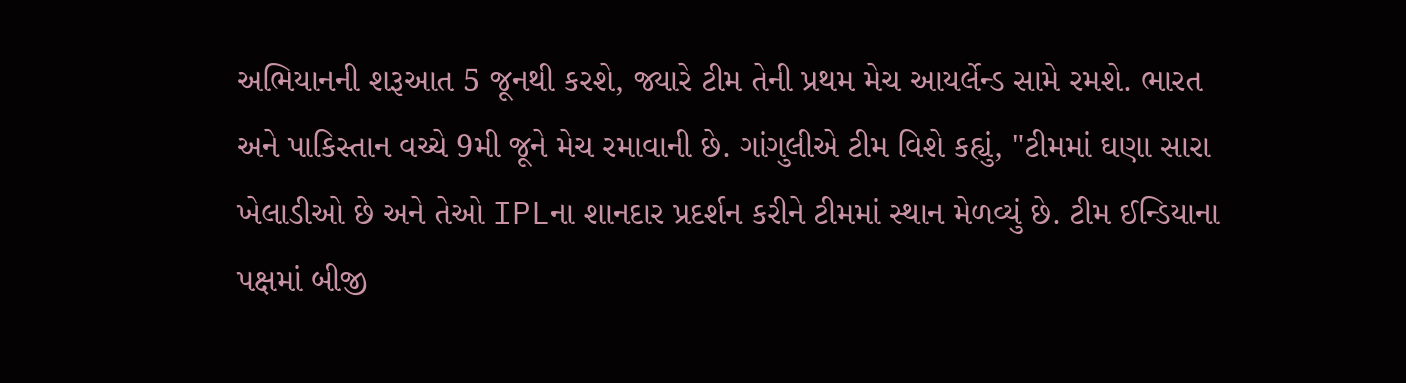અભિયાનની શરૂઆત 5 જૂનથી કરશે, જ્યારે ટીમ તેની પ્રથમ મેચ આયર્લેન્ડ સામે રમશે. ભારત અને પાકિસ્તાન વચ્ચે 9મી જૂને મેચ રમાવાની છે. ગાંગુલીએ ટીમ વિશે કહ્યું, "ટીમમાં ઘણા સારા ખેલાડીઓ છે અને તેઓ IPLના શાનદાર પ્રદર્શન કરીને ટીમમાં સ્થાન મેળવ્યું છે. ટીમ ઈન્ડિયાના પક્ષમાં બીજી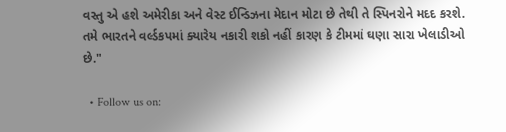વસ્તુ એ હશે અમેરીકા અને વેસ્ટ ઈન્ડિઝના મેદાન મોટા છે તેથી તે સ્પિનરોને મદદ કરશે. તમે ભારતને વર્લ્ડકપમાં ક્યારેય નકારી શકો નહીં કારણ કે ટીમમાં ઘણા સારા ખેલાડીઓ છે."

  • Follow us on: